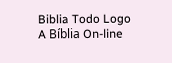Biblia Todo Logo
A Bíblia On-line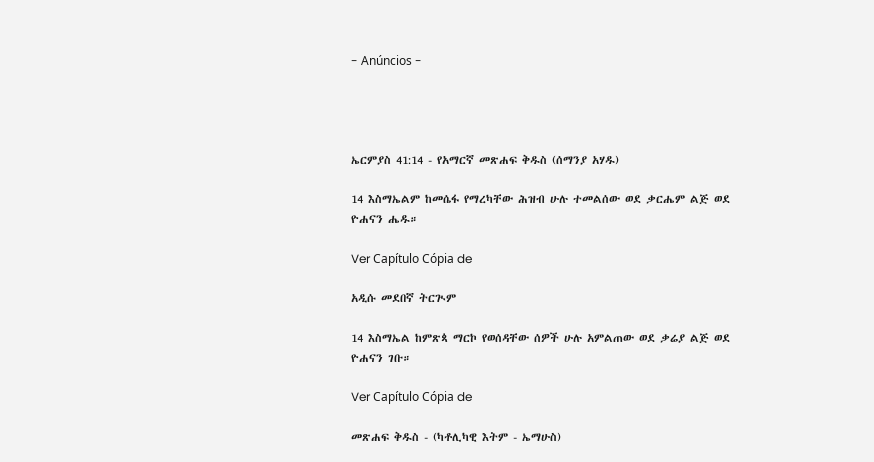- Anúncios -




ኤርምያስ 41:14 - የአማርኛ መጽሐፍ ቅዱስ (ሰማንያ አሃዱ)

14 እስማኤልም ከመሴፋ የማረካቸው ሕዝብ ሁሉ ተመልሰው ወደ ቃርሔም ልጅ ወደ ዮሐናን ሔዱ።

Ver Capítulo Cópia de

አዲሱ መደበኛ ትርጒም

14 እስማኤል ከምጽጳ ማርኮ የወሰዳቸው ሰዎች ሁሉ አምልጠው ወደ ቃሬያ ልጅ ወደ ዮሐናን ገቡ።

Ver Capítulo Cópia de

መጽሐፍ ቅዱስ - (ካቶሊካዊ እትም - ኤማሁስ)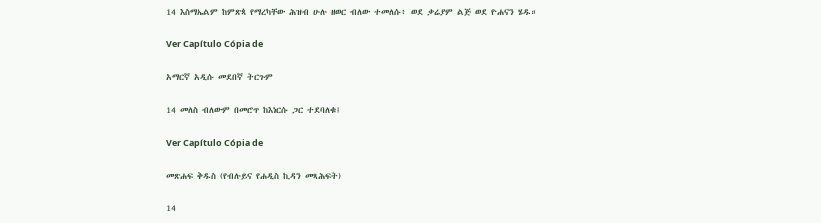14 እስማኤልም ከምጽጳ የማረካቸው ሕዝብ ሁሉ ዘወር ብለው ተመለሱ፥ ወደ ቃሬያም ልጅ ወደ ዮሐናን ሄዱ።

Ver Capítulo Cópia de

አማርኛ አዲሱ መደበኛ ትርጉም

14 መለስ ብለውም በመሮጥ ከእነርሱ ጋር ተደባለቁ፤

Ver Capítulo Cópia de

መጽሐፍ ቅዱስ (የብሉይና የሐዲስ ኪዳን መጻሕፍት)

14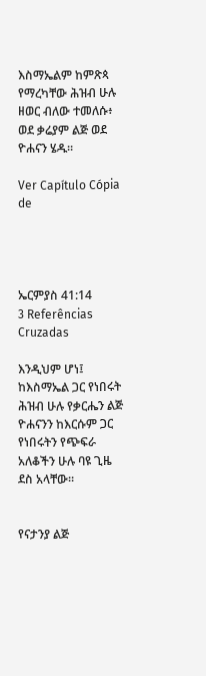እስማኤልም ከምጽጳ የማረካቸው ሕዝብ ሁሉ ዘወር ብለው ተመለሱ፥ ወደ ቃሬያም ልጅ ወደ ዮሐናን ሄዱ።

Ver Capítulo Cópia de




ኤርምያስ 41:14
3 Referências Cruzadas

እንዲህም ሆነ፤ ከእስማኤል ጋር የነበሩት ሕዝብ ሁሉ የቃርሔን ልጅ ዮሐናንን ከእርሱም ጋር የነበሩትን የጭፍራ አለቆችን ሁሉ ባዩ ጊዜ ደስ አላቸው።


የናታንያ ልጅ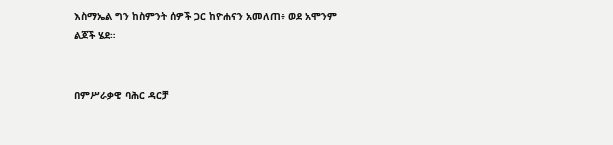እስማኤል ግን ከስምንት ሰዎች ጋር ከዮሐናን አመለጠ፥ ወደ አሞንም ልጆች ሄደ።


በምሥራቃዊ ባሕር ዳርቻ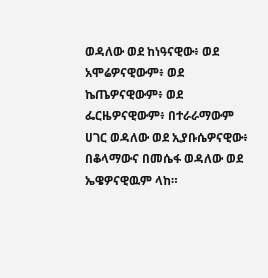ወዳለው ወደ ከነዓናዊው፥ ወደ አሞሬዎናዊውም፥ ወደ ኬጤዎናዊውም፥ ወደ ፌርዜዎናዊውም፥ በተራራማውም ሀገር ወዳለው ወደ ኢያቡሴዎናዊው፥ በቆላማውና በመሴፋ ወዳለው ወደ ኤዌዎናዊዉም ላከ።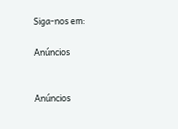Siga-nos em:

Anúncios


Anúncios